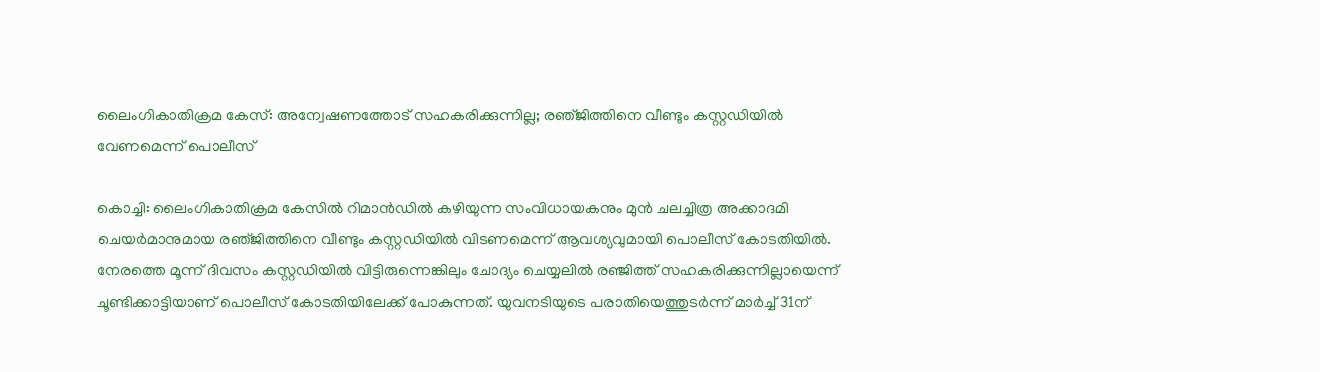ലൈംഗികാതിക്രമ കേസ്: അന്വേഷണത്തോട് സഹകരിക്കുന്നില്ല; രഞ്‌ജിത്തിനെ വീണ്ടും കസ്റ്റഡിയിൽ വേണമെന്ന് പൊലീസ്

കൊച്ചി: ലൈംഗികാതിക്രമ കേസിൽ റിമാൻഡിൽ കഴിയുന്ന സംവിധായകനും മുൻ ചലച്ചിത്ര അക്കാദമി ചെയർമാനുമായ രഞ്‌ജിത്തിനെ വീണ്ടും കസ്റ്റഡിയിൽ വിടണമെന്ന് ആവശ്യവുമായി പൊലീസ് കോടതിയിൽ. നേരത്തെ മൂന്ന് ദിവസം കസ്റ്റഡിയിൽ വിട്ടിരുന്നെങ്കിലും ചോദ്യം ചെയ്യലിൽ രഞ്ജിത്ത് സഹകരിക്കുന്നില്ലായെന്ന് ചൂണ്ടിക്കാട്ടിയാണ് പൊലീസ് കോടതിയിലേക്ക് പോകുന്നത്. യുവനടിയുടെ പരാതിയെത്തുടർന്ന് മാർച്ച് 31ന്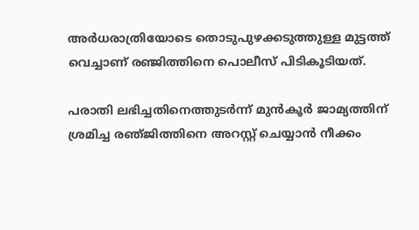അർധരാത്രിയോടെ തൊടുപുഴക്കടുത്തുള്ള മുട്ടത്ത് വെച്ചാണ് രഞ്ജിത്തിനെ പൊലീസ് പിടികൂടിയത്.

പരാതി ലഭിച്ചതിനെത്തുടർന്ന് മുൻ‌കൂർ ജാമ്യത്തിന് ശ്രമിച്ച രഞ്‌ജിത്തിനെ അറസ്റ്റ് ചെയ്യാൻ നീക്കം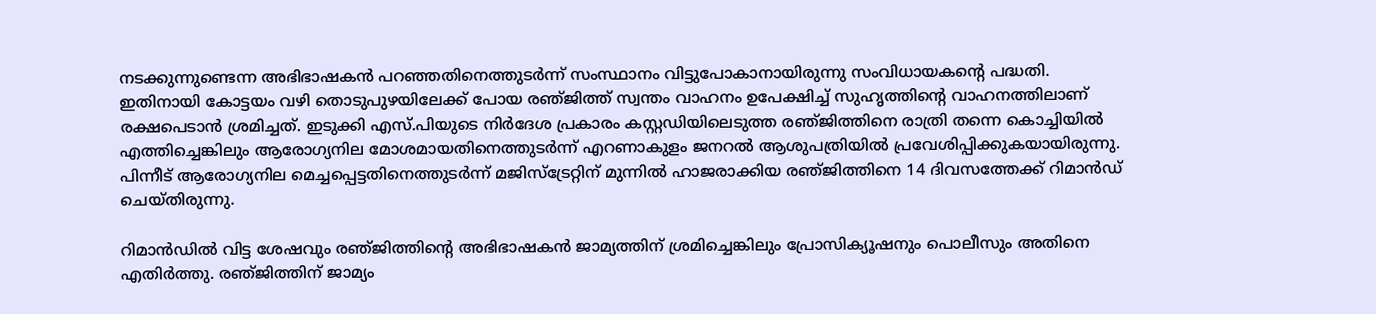നടക്കുന്നുണ്ടെന്ന അഭിഭാഷകൻ പറഞ്ഞതിനെത്തുടർന്ന് സംസ്ഥാനം വിട്ടുപോകാനായിരുന്നു സംവിധായകന്റെ പദ്ധതി. ഇതിനായി കോട്ടയം വഴി തൊടുപുഴയിലേക്ക് പോയ രഞ്‌ജിത്ത്‌ സ്വന്തം വാഹനം ഉപേക്ഷിച്ച് സുഹൃത്തിന്റെ വാഹനത്തിലാണ് രക്ഷപെടാൻ ശ്രമിച്ചത്. ഇടുക്കി എസ്.പിയുടെ നിർദേശ പ്രകാരം കസ്റ്റഡിയിലെടുത്ത രഞ്‌ജിത്തിനെ രാത്രി തന്നെ കൊച്ചിയിൽ എത്തിച്ചെങ്കിലും ആരോഗ്യനില മോശമായതിനെത്തുടർന്ന് എറണാകുളം ജനറൽ ആശുപത്രിയിൽ പ്രവേശിപ്പിക്കുകയായിരുന്നു. പിന്നീട് ആരോഗ്യനില മെച്ചപ്പെട്ടതിനെത്തുടർന്ന് മജിസ്‌ട്രേറ്റിന് മുന്നിൽ ഹാജരാക്കിയ രഞ്‌ജിത്തിനെ 14 ദിവസത്തേക്ക് റിമാൻഡ് ചെയ്തിരുന്നു.

റിമാൻഡിൽ വിട്ട ശേഷവും രഞ്‌ജിത്തിന്റെ അഭിഭാഷകൻ ജാമ്യത്തിന് ശ്രമിച്ചെങ്കിലും പ്രോസിക്യൂഷനും പൊലീസും അതിനെ എതിർത്തു. രഞ്‌ജിത്തിന് ജാമ്യം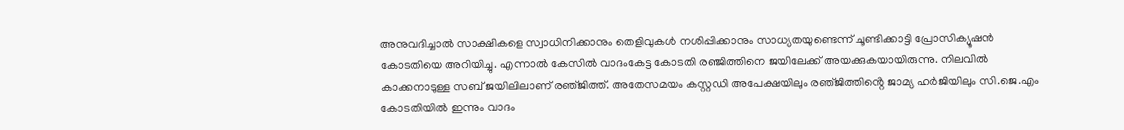അനുവദിച്ചാൽ സാക്ഷികളെ സ്വാധിനിക്കാനും തെളിവുകൾ നശിപ്പിക്കാനും സാധ്യതയുണ്ടെന്ന് ചൂണ്ടിക്കാട്ടി പ്രോസിക്യൂഷൻ കോടതിയെ അറിയിച്ചു. എന്നാൽ കേസിൽ വാദംകേട്ട കോടതി രഞ്ജിത്തിനെ ജയിലേക്ക് അയക്കുകയായിരുന്നു. നിലവിൽ കാക്കനാടുള്ള സബ് ജയിലിലാണ് രഞ്‌ജിത്ത്. അതേസമയം കസ്റ്റഡി അപേക്ഷയിലും രഞ്‌ജിത്തിൻ്റെ ജാമ്യ ഹർജിയിലും സി.ജെ.എം കോടതിയിൽ ഇന്നും വാദം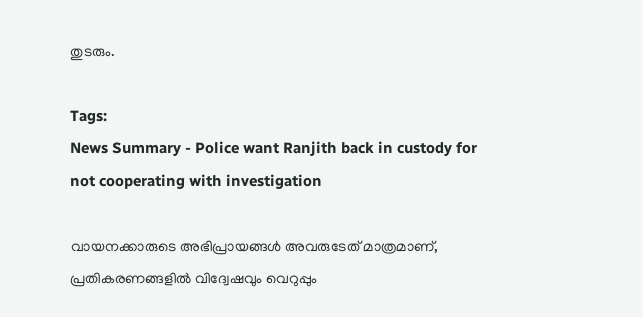തുടരും.

Tags:
News Summary - Police want Ranjith back in custody for not cooperating with investigation

വായനക്കാരുടെ അഭിപ്രായങ്ങള്‍ അവരുടേത് മാത്രമാണ്, പ്രതികരണങ്ങളിൽ വിദ്വേഷവും വെറുപ്പും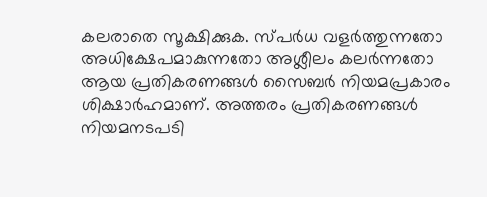കലരാതെ സൂക്ഷിക്കുക. സ്പർധ വളർത്തുന്നതോ അധിക്ഷേപമാകുന്നതോ അശ്ലീലം കലർന്നതോ ആയ പ്രതികരണങ്ങൾ സൈബർ നിയമപ്രകാരം ശിക്ഷാർഹമാണ്. അത്തരം പ്രതികരണങ്ങൾ നിയമനടപടി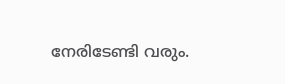നേരിടേണ്ടി വരും.